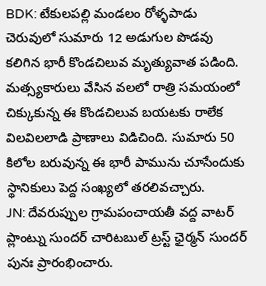BDK: టేకులపల్లి మండలం రోళ్ళపాడు చెరువులో సుమారు 12 అడుగుల పొడవు కలిగిన భారీ కొండచిలువ మృత్యువాత పడింది. మత్స్యకారులు వేసిన వలలో రాత్రి సమయంలో చిక్కుకున్న ఈ కొండచిలువ బయటకు రాలేక విలవిలలాడి ప్రాణాలు విడిచింది. సుమారు 50 కిలోల బరువున్న ఈ భారీ పామును చూసేందుకు స్థానికులు పెద్ద సంఖ్యలో తరలివచ్చారు.
JN: దేవరుప్పుల గ్రామపంచాయతీ వద్ద వాటర్ ప్లాంట్ను సుందర్ చారిటబుల్ ట్రస్ట్ ఛైర్మన్ సుందర్ పునః ప్రారంభించారు.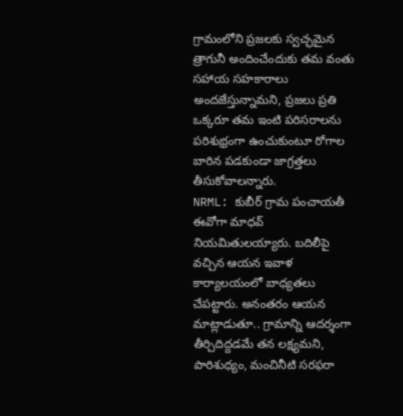గ్రామంలోని ప్రజలకు స్వచ్ఛమైన త్రాగునీ అందించేందుకు తమ వంతు సహాయ సహకారాలు అందజేస్తున్నామని, ప్రజలు ప్రతి ఒక్కరూ తమ ఇంటి పరిసరాలను పరిశుభ్రంగా ఉంచుకుంటూ రోగాల బారిన పడకుండా జాగ్రత్తలు తీసుకోవాలన్నారు.
NRML: కుబీర్ గ్రామ పంచాయతీ ఈవోగా మాధవ్ నియమితులయ్యారు. బదిలీపై వచ్చిన ఆయన ఇవాళ కార్యాలయంలో బాధ్యతలు చేపట్టారు. అనంతరం ఆయన మాట్లాడుతూ.. గ్రామాన్ని ఆదర్శంగా తీర్చిదిద్దడమే తన లక్ష్యమని, పారిశుధ్యం, మంచినీటి సరఫరా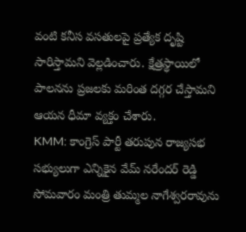వంటి కనీస వసతులపై ప్రత్యేక దృష్టి సారిస్తామని వెల్లడించారు. క్షేత్రస్థాయిలో పాలనను ప్రజలకు మరింత దగ్గర చేస్తామని ఆయన ధీమా వ్యక్తం చేశారు.
KMM: కాంగ్రెస్ పార్టీ తరుపున రాజ్యసభ సభ్యులుగా ఎన్నికైన వేమ్ నరేందర్ రెడ్డి సోమవారం మంత్రి తుమ్మల నాగేశ్వరరావును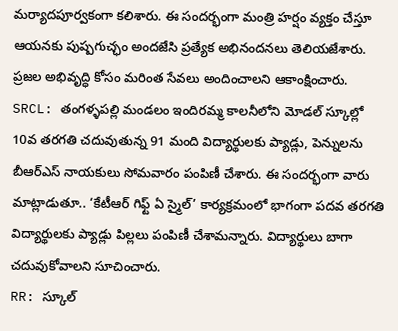మర్యాదపూర్వకంగా కలిశారు. ఈ సందర్భంగా మంత్రి హర్షం వ్యక్తం చేస్తూ ఆయనకు పుష్పగుచ్ఛం అందజేసి ప్రత్యేక అభినందనలు తెలియజేశారు. ప్రజల అభివృద్ధి కోసం మరింత సేవలు అందించాలని ఆకాంక్షించారు.
SRCL: తంగళ్ళపల్లి మండలం ఇందిరమ్మ కాలనీలోని మోడల్ స్కూల్లో 10వ తరగతి చదువుతున్న 91 మంది విద్యార్థులకు ప్యాడ్లు, పెన్నులను బీఆర్ఎస్ నాయకులు సోమవారం పంపిణీ చేశారు. ఈ సందర్భంగా వారు మాట్లాడుతూ.. ‘కేటీఆర్ గిఫ్ట్ ఏ స్మైల్’ కార్యక్రమంలో భాగంగా పదవ తరగతి విద్యార్థులకు ప్యాడ్లు పిల్లలు పంపిణీ చేశామన్నారు. విద్యార్థులు బాగా చదువుకోవాలని సూచించారు.
RR: స్కూల్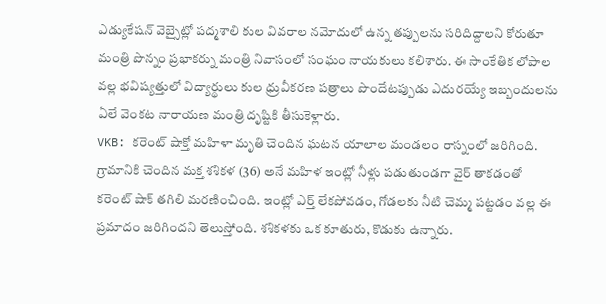ఎడ్యుకేషన్ వెబ్సైట్లో పద్మశాలి కుల వివరాల నమోదులో ఉన్న తప్పులను సరిదిద్దాలని కోరుతూ మంత్రి పొన్నం ప్రభాకర్ను మంత్రి నివాసంలో సంఘం నాయకులు కలిశారు. ఈ సాంకేతిక లోపాల వల్ల భవిష్యత్తులో విద్యార్థులు కుల ధ్రువీకరణ పత్రాలు పొందేటప్పుడు ఎదురయ్యే ఇబ్బందులను ఏలే వెంకట నారాయణ మంత్రి దృష్టికి తీసుకెళ్లారు.
VKB: కరెంట్ షాక్తో మహిళా మృతి చెందిన ఘటన యాలాల మండలం రాస్నంలో జరిగింది. గ్రామానికి చెందిన మక్త శశికళ (36) అనే మహిళ ఇంట్లో నీళ్లు పడుతుండగా వైర్ తాకడంతో కరెంట్ షాక్ తగిలి మరణించింది. ఇంట్లో ఎర్త్ లేకపోవడం, గోడలకు నీటి చెమ్మ పట్టడం వల్ల ఈ ప్రమాదం జరిగిందని తెలుస్తోంది. శశికళకు ఒక కూతురు, కొడుకు ఉన్నారు.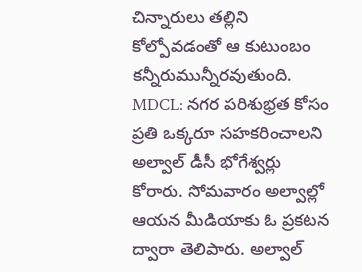చిన్నారులు తల్లిని కోల్పోవడంతో ఆ కుటుంబం కన్నీరుమున్నీరవుతుంది.
MDCL: నగర పరిశుభ్రత కోసం ప్రతి ఒక్కరూ సహకరించాలని అల్వాల్ డీసీ భోగేశ్వర్లు కోరారు. సోమవారం అల్వాల్లో ఆయన మీడియాకు ఓ ప్రకటన ద్వారా తెలిపారు. అల్వాల్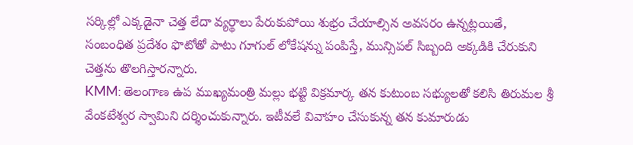సర్కిల్లో ఎక్కడైనా చెత్త లేదా వ్యర్థాలు పేరుకుపోయి శుభ్రం చేయాల్సిన అవసరం ఉన్నట్లయితే, సంబంధిత ప్రదేశం ఫొటోతో పాటు గూగుల్ లోకేషన్ను పంపిస్తే, మున్సిపల్ సిబ్బంది అక్కడికి చేరుకుని చెత్తను తొలగిస్తారన్నారు.
KMM: తెలంగాణ ఉప ముఖ్యమంత్రి మల్లు భట్టి విక్రమార్క తన కుటుంబ సభ్యులతో కలిసి తిరుమల శ్రీ వేంకటేశ్వర స్వామిని దర్శించుకున్నారు. ఇటీవలే వివాహం చేసుకున్న తన కుమారుడు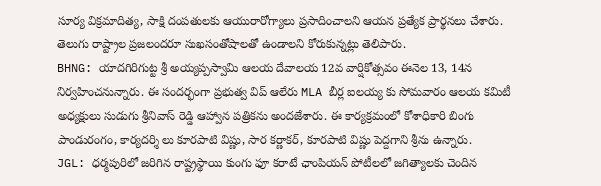సూర్య విక్రమాదిత్య, సాక్షి దంపతులకు ఆయురారోగ్యాలు ప్రసాదించాలని ఆయన ప్రత్యేక ప్రార్థనలు చేశారు. తెలుగు రాష్ట్రాల ప్రజలందరూ సుఖసంతోషాలతో ఉండాలని కోరుకున్నట్లు తెలిపారు.
BHNG: యాదగిరిగుట్ట శ్రీ అయ్యప్పస్వామి ఆలయ దేవాలయ 12వ వార్షికోత్సవం ఈనెల 13, 14న నిర్వహించనున్నారు. ఈ సందర్భంగా ప్రభుత్వ విప్ ఆలేరు MLA బీర్ల ఐలయ్య కు సోమవారం ఆలయ కమిటీ అధ్యక్షులు సుడుగు శ్రీనివాస్ రెడ్డి ఆహ్వాన పత్రికను అందజేశారు. ఈ కార్యక్రమంలో కోశాధికారి బింగు పాండురంగం, కార్యదర్శి లు కూరపాటి విష్ణు, సార కర్ణాకర్, కూరపాటి విష్ణు పెద్దగాని శ్రీను ఉన్నారు.
JGL: ధర్మపురిలో జరిగిన రాష్ట్రస్థాయి కుంగు ఫూ కరాటే ఛాంపియన్ పోటీలలో జగిత్యాలకు చెందిన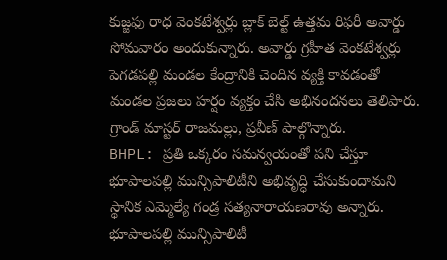కుజ్జఫు రాధ వెంకటేశ్వర్లు బ్లాక్ బెల్ట్ ఉత్తమ రిఫరీ అవార్డు సోమవారం అందుకున్నారు. అవార్డు గ్రహీత వెంకటేశ్వర్లు పెగడపల్లి మండల కేంద్రానికి చెందిన వ్యక్తి కావడంతో మండల ప్రజలు హర్షం వ్యక్తం చేసి అభినందనలు తెలిపారు. గ్రాండ్ మాస్టర్ రాజమల్లు, ప్రవీణ్ పాల్గొన్నారు.
BHPL: ప్రతి ఒక్కరం సమన్వయంతో పని చేస్తూ భూపాలపల్లి మున్సిపాలిటీని అభివృద్ధి చేసుకుందామని స్థానిక ఎమ్మెల్యే గండ్ర సత్యనారాయణరావు అన్నారు. భూపాలపల్లి మున్సిపాలిటీ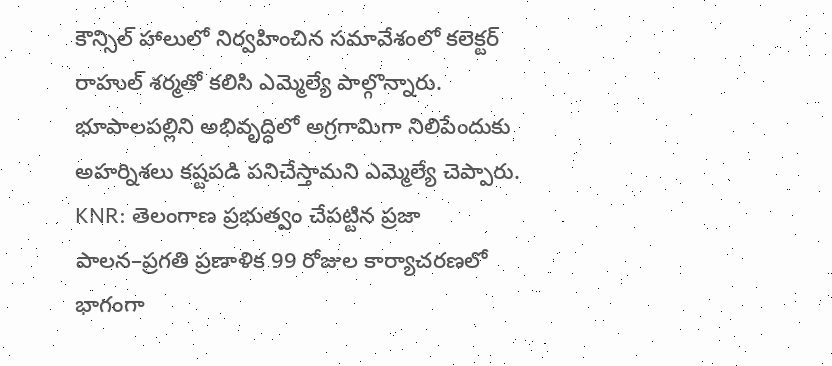కౌన్సిల్ హాలులో నిర్వహించిన సమావేశంలో కలెక్టర్ రాహుల్ శర్మతో కలిసి ఎమ్మెల్యే పాల్గొన్నారు. భూపాలపల్లిని అభివృద్ధిలో అగ్రగామిగా నిలిపేందుకు అహర్నిశలు కష్టపడి పనిచేస్తామని ఎమ్మెల్యే చెప్పారు.
KNR: తెలంగాణ ప్రభుత్వం చేపట్టిన ప్రజా పాలన–ప్రగతి ప్రణాళిక 99 రోజుల కార్యాచరణలో భాగంగా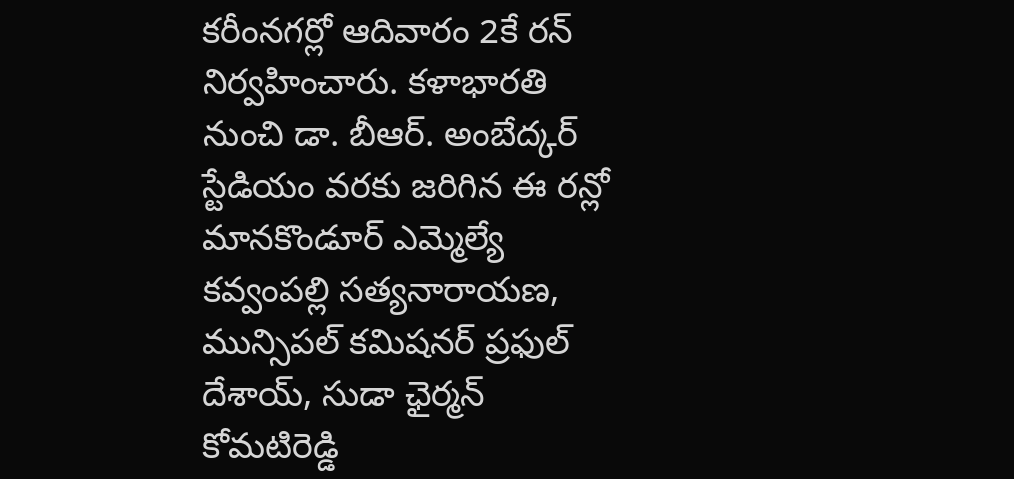కరీంనగర్లో ఆదివారం 2కే రన్ నిర్వహించారు. కళాభారతి నుంచి డా. బీఆర్. అంబేద్కర్ స్టేడియం వరకు జరిగిన ఈ రన్లో మానకొండూర్ ఎమ్మెల్యే కవ్వంపల్లి సత్యనారాయణ, మున్సిపల్ కమిషనర్ ప్రఫుల్ దేశాయ్, సుడా ఛైర్మన్ కోమటిరెడ్డి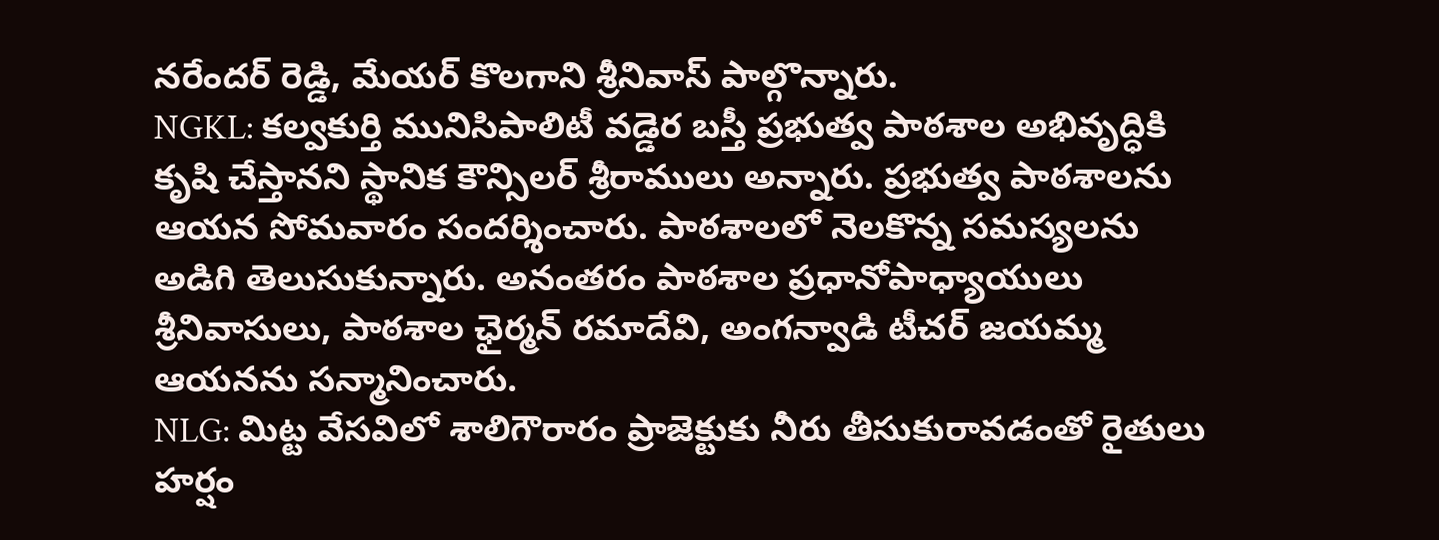నరేందర్ రెడ్డి, మేయర్ కొలగాని శ్రీనివాస్ పాల్గొన్నారు.
NGKL: కల్వకుర్తి మునిసిపాలిటీ వడ్డెర బస్తీ ప్రభుత్వ పాఠశాల అభివృద్ధికి కృషి చేస్తానని స్థానిక కౌన్సిలర్ శ్రీరాములు అన్నారు. ప్రభుత్వ పాఠశాలను ఆయన సోమవారం సందర్శించారు. పాఠశాలలో నెలకొన్న సమస్యలను అడిగి తెలుసుకున్నారు. అనంతరం పాఠశాల ప్రధానోపాధ్యాయులు శ్రీనివాసులు, పాఠశాల ఛైర్మన్ రమాదేవి, అంగన్వాడి టీచర్ జయమ్మ ఆయనను సన్మానించారు.
NLG: మిట్ట వేసవిలో శాలిగౌరారం ప్రాజెక్టుకు నీరు తీసుకురావడంతో రైతులు హర్షం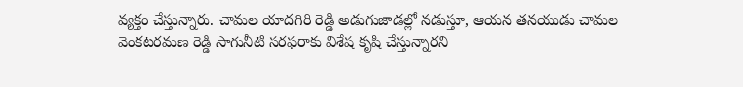వ్యక్తం చేస్తున్నారు. చామల యాదగిరి రెడ్డి అడుగుజాడల్లో నడుస్తూ, ఆయన తనయుడు చామల వెంకటరమణ రెడ్డి సాగునీటి సరఫరాకు విశేష కృషి చేస్తున్నారని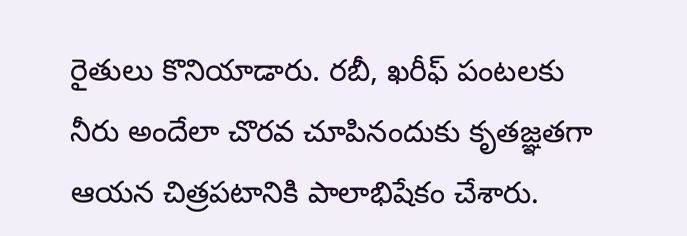రైతులు కొనియాడారు. రబీ, ఖరీఫ్ పంటలకు నీరు అందేలా చొరవ చూపినందుకు కృతజ్ఞతగా ఆయన చిత్రపటానికి పాలాభిషేకం చేశారు.